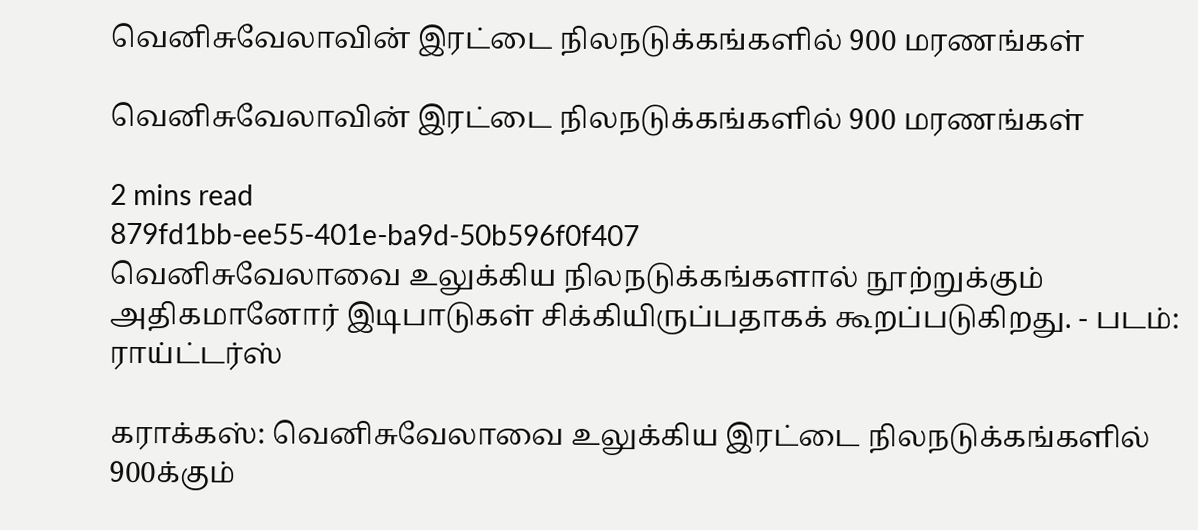வெனிசுவேலாவின் இரட்டை நிலநடுக்கங்களில் 900 மரணங்கள்

வெனிசுவேலாவின் இரட்டை நிலநடுக்கங்களில் 900 மரணங்கள்

2 mins read
879fd1bb-ee55-401e-ba9d-50b596f0f407
வெனிசுவேலாவை உலுக்கிய நிலநடுக்கங்களால் நூற்றுக்கும் அதிகமானோர் இடிபாடுகள் சிக்கியிருப்பதாகக் கூறப்படுகிறது. - படம்: ராய்ட்டர்ஸ்

கராக்கஸ்: வெனிசுவேலாவை உலுக்கிய இரட்டை நிலநடுக்கங்களில் 900க்கும்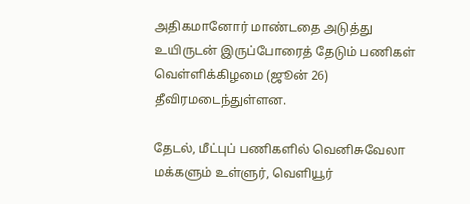அதிகமானோர் மாண்டதை அடுத்து உயிருடன் இருப்போரைத் தேடும் பணிகள் வெள்ளிக்கிழமை (ஜூன் 26) தீவிரமடைந்துள்ளன.

தேடல், மீட்புப் பணிகளில் வெனிசுவேலா மக்களும் உள்ளுர், வெளியூர்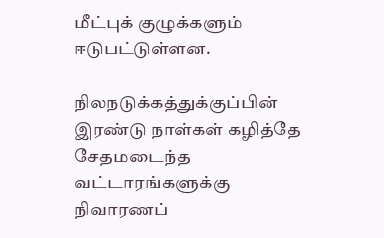மீட்புக் குழுக்களும் ஈடுபட்டுள்ளன.

நிலநடுக்கத்துக்குப்பின் இரண்டு நாள்கள் கழித்தே சேதமடைந்த வட்டாரங்களுக்கு நிவாரணப்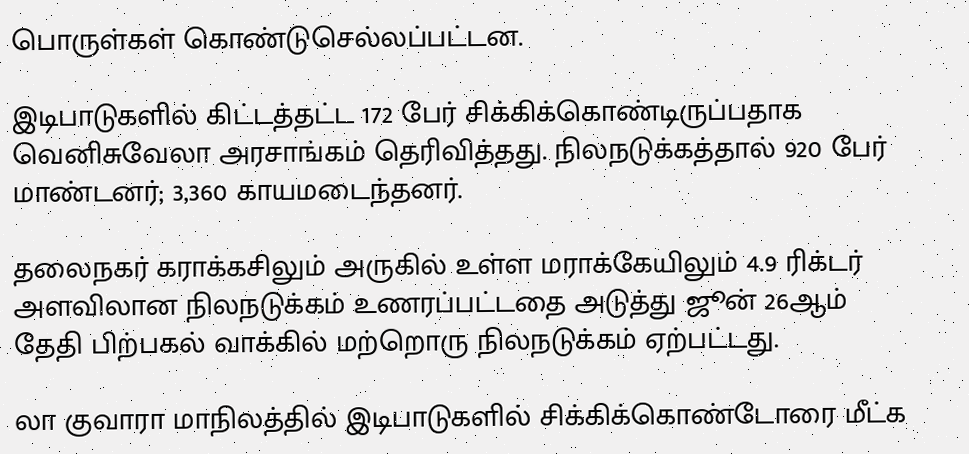பொருள்கள் கொண்டுசெல்லப்பட்டன.

இடிபாடுகளில் கிட்டத்தட்ட 172 பேர் சிக்கிக்கொண்டிருப்பதாக வெனிசுவேலா அரசாங்கம் தெரிவித்தது. நிலநடுக்கத்தால் 920 பேர் மாண்டனர்; 3,360 காயமடைந்தனர்.

தலைநகர் கராக்கசிலும் அருகில் உள்ள மராக்கேயிலும் 4.9 ரிக்டர் அளவிலான நிலநடுக்கம் உணரப்பட்டதை அடுத்து ஜூன் 26ஆம் தேதி பிற்பகல் வாக்கில் மற்றொரு நிலநடுக்கம் ஏற்பட்டது.

லா குவாரா மாநிலத்தில் இடிபாடுகளில் சிக்கிக்கொண்டோரை மீட்க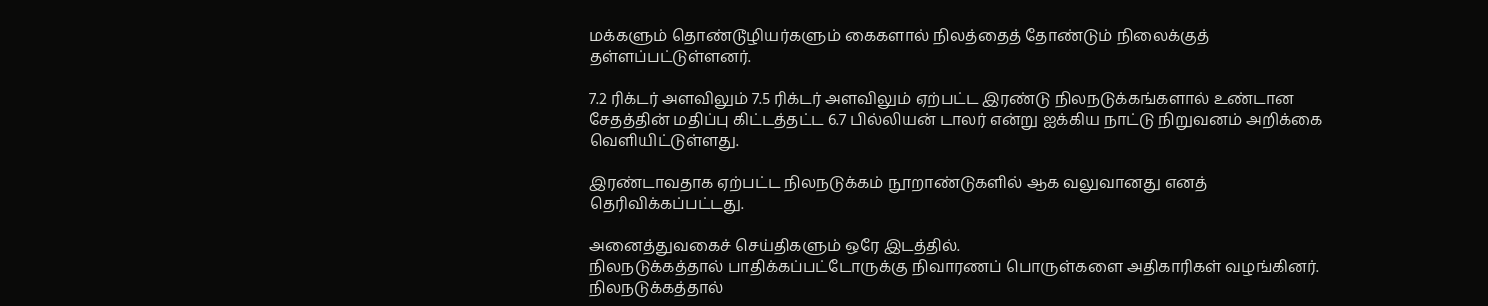மக்களும் தொண்டூழியர்களும் கைகளால் நிலத்தைத் தோண்டும் நிலைக்குத் தள்ளப்பட்டுள்ளனர்.

7.2 ரிக்டர் அளவிலும் 7.5 ரிக்டர் அளவிலும் ஏற்பட்ட இரண்டு நிலநடுக்கங்களால் உண்டான சேதத்தின் மதிப்பு கிட்டத்தட்ட 6.7 பில்லியன் டாலர் என்று ஐக்கிய நாட்டு நிறுவனம் அறிக்கை வெளியிட்டுள்ளது.

இரண்டாவதாக ஏற்பட்ட நிலநடுக்கம் நூறாண்டுகளில் ஆக வலுவானது எனத் தெரிவிக்கப்பட்டது.

அனைத்துவகைச் செய்திகளும் ஒரே இடத்தில்.
நிலநடுக்கத்தால் பாதிக்கப்பட்டோருக்கு நிவாரணப் பொருள்களை அதிகாரிகள் வழங்கினர்.
நிலநடுக்கத்தால்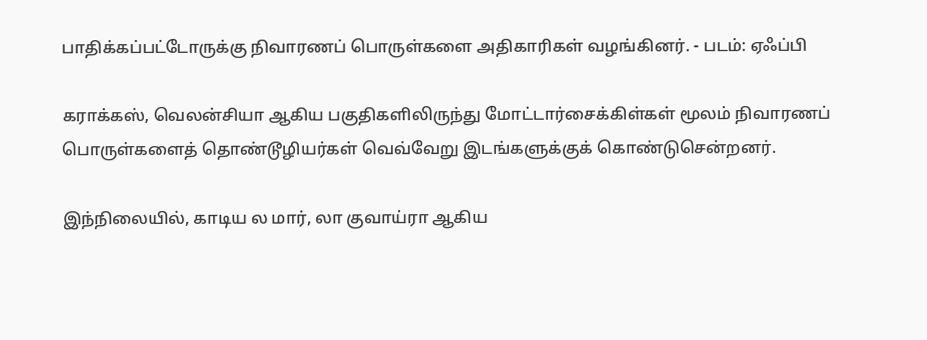பாதிக்கப்பட்டோருக்கு நிவாரணப் பொருள்களை அதிகாரிகள் வழங்கினர். - படம்: ஏஃப்பி

கராக்கஸ், வெலன்சியா ஆகிய பகுதிகளிலிருந்து மோட்டார்சைக்கிள்கள் மூலம் நிவாரணப் பொருள்களைத் தொண்டூழியர்கள் வெவ்வேறு இடங்களுக்குக் கொண்டுசென்றனர்.

இந்நிலையில், காடிய ல மார், லா குவாய்ரா ஆகிய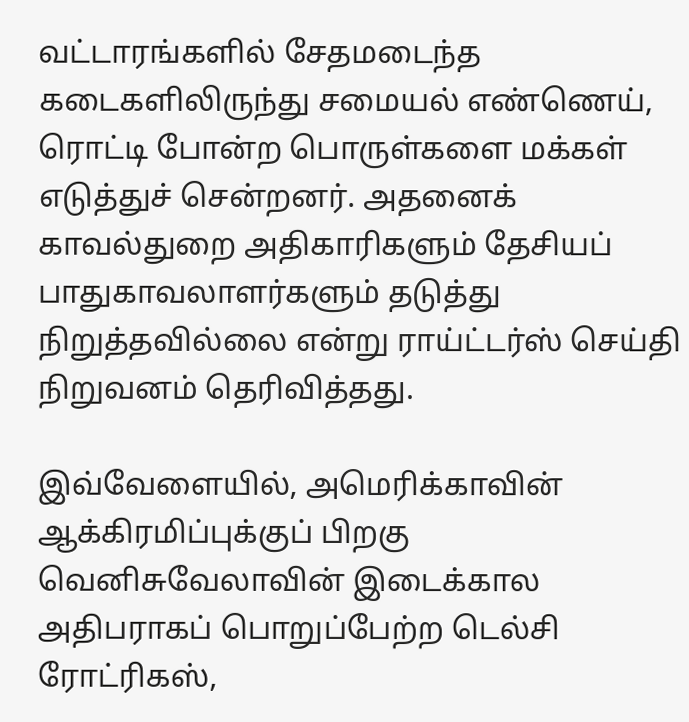வட்டாரங்களில் சேதமடைந்த கடைகளிலிருந்து சமையல் எண்ணெய், ரொட்டி போன்ற பொருள்களை மக்கள் எடுத்துச் சென்றனர். அதனைக் காவல்துறை அதிகாரிகளும் தேசியப் பாதுகாவலாளர்களும் தடுத்து நிறுத்தவில்லை என்று ராய்ட்டர்ஸ் செய்தி நிறுவனம் தெரிவித்தது.

இவ்வேளையில், அமெரிக்காவின் ஆக்கிரமிப்புக்குப் பிறகு வெனிசுவேலாவின் இடைக்கால அதிபராகப் பொறுப்பேற்ற டெல்சி ரோட்ரிகஸ்,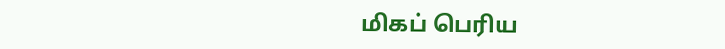மிகப் பெரிய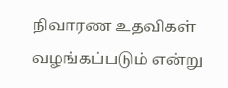நிவாரண உதவிகள் வழங்கப்படும் என்று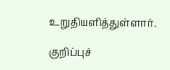உறுதியளித்துள்ளார்.

குறிப்புச்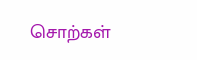சொற்கள்